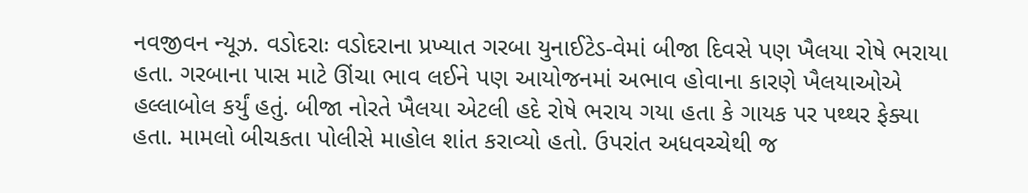નવજીવન ન્યૂઝ. વડોદરાઃ વડોદરાના પ્રખ્યાત ગરબા યુનાઈટેડ-વેમાં બીજા દિવસે પણ ખૈલયા રોષે ભરાયા હતા. ગરબાના પાસ માટે ઊંચા ભાવ લઈને પણ આયોજનમાં અભાવ હોવાના કારણે ખૈલયાઓએ હલ્લાબોલ કર્યું હતું. બીજા નોરતે ખૈલયા એટલી હદે રોષે ભરાય ગયા હતા કે ગાયક પર પથ્થર ફેક્યા હતા. મામલો બીચકતા પોલીસે માહોલ શાંત કરાવ્યો હતો. ઉપરાંત અધવચ્ચેથી જ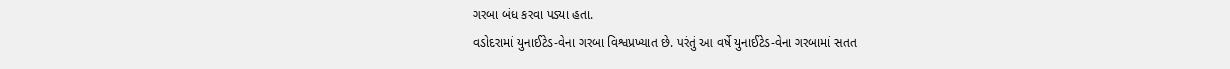ગરબા બંધ કરવા પડ્યા હતા.
વડોદરામાં યુનાઈટેડ-વેના ગરબા વિશ્વપ્રખ્યાત છે. પરંતું આ વર્ષે યુનાઈટેડ-વેના ગરબામાં સતત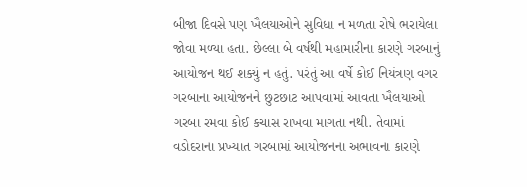બીજા દિવસે પણ ખૈલયાઓને સુવિધા ન મળતા રોષે ભરાયેલા જોવા મળ્યા હતા. છેલ્લા બે વર્ષથી મહામારીના કારણે ગરબાનું આયોજન થઈ શક્યું ન હતું. પરંતું આ વર્ષે કોઈ નિયંત્રણ વગર ગરબાના આયોજનને છુટછાટ આપવામાં આવતા ખૈલયાઓ ગરબા રમવા કોઈ કચાસ રાખવા માગતા નથી. તેવામાં વડોદરાના પ્રખ્યાત ગરબામાં આયોજનના અભાવના કારણે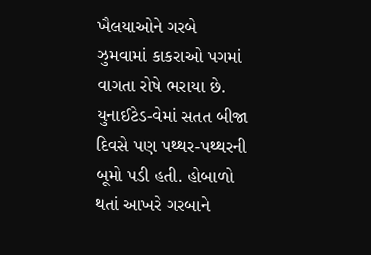ખૈલયાઓને ગરબે ઝુમવામાં કાકરાઓ પગમાં વાગતા રોષે ભરાયા છે.
યુનાઈટેડ-વેમાં સતત બીજા દિવસે પણ પથ્થર-પથ્થરની બૂમો પડી હતી. હોબાળો થતાં આખરે ગરબાને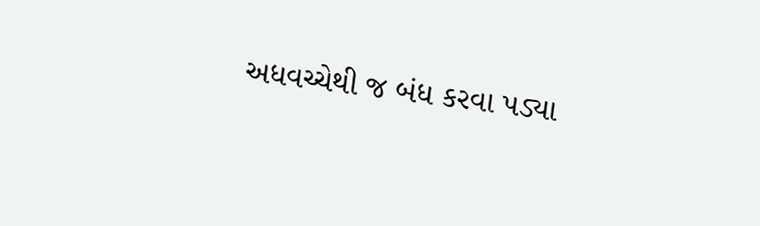અધવચ્ચેથી જ બંધ કરવા પડ્યા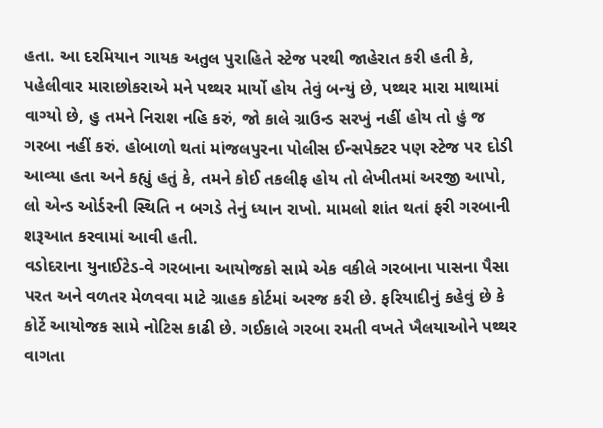હતા. આ દરમિયાન ગાયક અતુલ પુરાહિતે સ્ટેજ પરથી જાહેરાત કરી હતી કે, પહેલીવાર મારાછોકરાએ મને પથ્થર માર્યો હોય તેવું બન્યું છે, પથ્થર મારા માથામાં વાગ્યો છે, હુ તમને નિરાશ નહિ કરું, જો કાલે ગ્રાઉન્ડ સરખું નહીં હોય તો હું જ ગરબા નહીં કરું. હોબાળો થતાં માંજલપુરના પોલીસ ઈન્સપેક્ટર પણ સ્ટેજ પર દોડી આવ્યા હતા અને કહ્યું હતું કે, તમને કોઈ તકલીફ હોય તો લેખીતમાં અરજી આપો, લો એન્ડ ઓર્ડરની સ્થિતિ ન બગડે તેનું ધ્યાન રાખો. મામલો શાંત થતાં ફરી ગરબાની શરૂઆત કરવામાં આવી હતી.
વડોદરાના યુનાઈટેડ-વે ગરબાના આયોજકો સામે એક વકીલે ગરબાના પાસના પૈસા પરત અને વળતર મેળવવા માટે ગ્રાહક કોર્ટમાં અરજ કરી છે. ફરિયાદીનું કહેવું છે કે કોર્ટે આયોજક સામે નોટિસ કાઢી છે. ગઈકાલે ગરબા રમતી વખતે ખૈલયાઓને પથ્થર વાગતા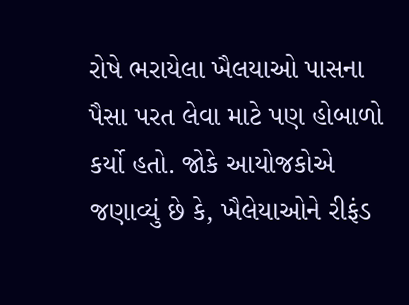રોષે ભરાયેલા ખૈલયાઓ પાસના પૈસા પરત લેવા માટે પણ હોબાળો કર્યો હતો. જોકે આયોજકોએ જણાવ્યું છે કે, ખૈલેયાઓને રીફંડ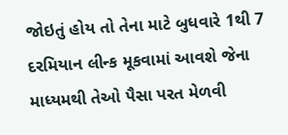જોઇતું હોય તો તેના માટે બુધવારે 1થી 7 દરમિયાન લીન્ક મૂકવામાં આવશે જેના માધ્યમથી તેઓ પૈસા પરત મેળવી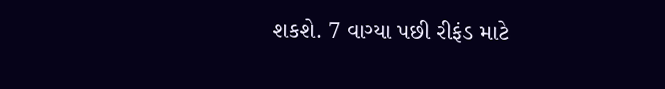શકશે. 7 વાગ્યા પછી રીફંડ માટે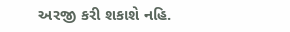અરજી કરી શકાશે નહિ.